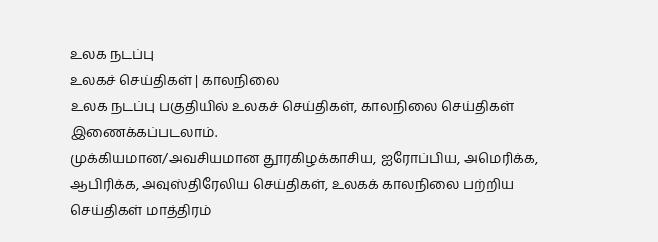உலக நடப்பு
உலகச் செய்திகள் | காலநிலை
உலக நடப்பு பகுதியில் உலகச் செய்திகள், காலநிலை செய்திகள் இணைக்கப்படலாம்.
முக்கியமான/அவசியமான தூரகிழக்காசிய, ஐரோப்பிய, அமெரிக்க, ஆபிரிக்க, அவுஸ்திரேலிய செய்திகள், உலகக் காலநிலை பற்றிய செய்திகள் மாத்திரம்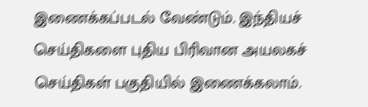இணைக்கப்படல் வேண்டும். இந்தியச் செய்திகளை புதிய பிரிவான அயலகச் செய்திகள் பகுதியில் இணைக்கலாம்.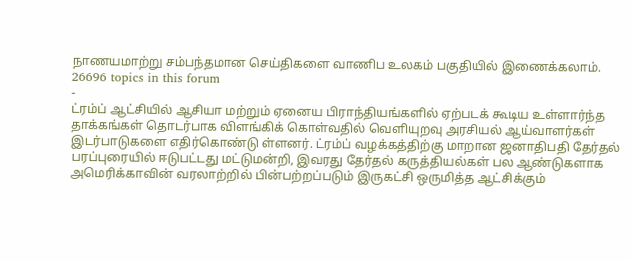நாணயமாற்று சம்பந்தமான செய்திகளை வாணிப உலகம் பகுதியில் இணைக்கலாம்.
26696 topics in this forum
-
ட்ரம்ப் ஆட்சியில் ஆசியா மற்றும் ஏனைய பிராந்தியங்களில் ஏற்படக் கூடிய உள்ளார்ந்த தாக்கங்கள் தொடர்பாக விளங்கிக் கொள்வதில் வெளியுறவு அரசியல் ஆய்வாளர்கள் இடர்பாடுகளை எதிர்கொண்டு ள்ளனர். ட்ரம்ப் வழக்கத்திற்கு மாறான ஜனாதிபதி தேர்தல் பரப்புரையில் ஈடுபட்டது மட்டுமன்றி, இவரது தேர்தல் கருத்தியல்கள் பல ஆண்டுகளாக அமெரிக்காவின் வரலாற்றில் பின்பற்றப்படும் இருகட்சி ஒருமித்த ஆட்சிக்கும்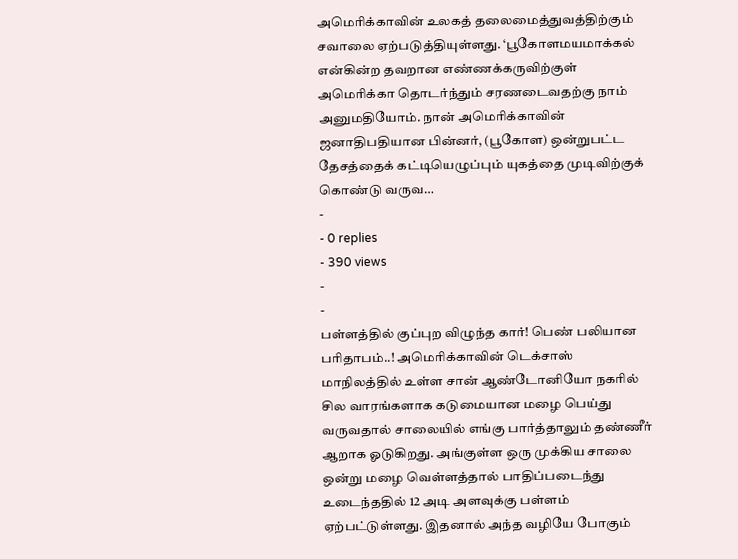அமெரிக்காவின் உலகத் தலைமைத்துவத்திற்கும் சவாலை ஏற்படுத்தியுள்ளது. ‘பூகோளமயமாக்கல் என்கின்ற தவறான எண்ணக்கருவிற்குள் அமெரிக்கா தொடர்ந்தும் சரணடைவதற்கு நாம் அனுமதியோம். நான் அமெரிக்காவின் ஜனாதிபதியான பின்னர், (பூகோள) ஒன்றுபட்ட தேசத்தைக் கட்டியெழுப்பும் யுகத்தை முடிவிற்குக் கொண்டு வருவ…
-
- 0 replies
- 390 views
-
-
பள்ளத்தில் குப்புற விழுந்த கார்! பெண் பலியான பரிதாபம்..! அமெரிக்காவின் டெக்சாஸ் மாநிலத்தில் உள்ள சான் ஆண்டோனியோ நகரில் சில வாரங்களாக கடுமையான மழை பெய்து வருவதால் சாலையில் எங்கு பார்த்தாலும் தண்ணீர் ஆறாக ஓடுகிறது. அங்குள்ள ஒரு முக்கிய சாலை ஒன்று மழை வெள்ளத்தால் பாதிப்படைந்து உடைந்ததில் 12 அடி அளவுக்கு பள்ளம் ஏற்பட்டுள்ளது. இதனால் அந்த வழியே போகும்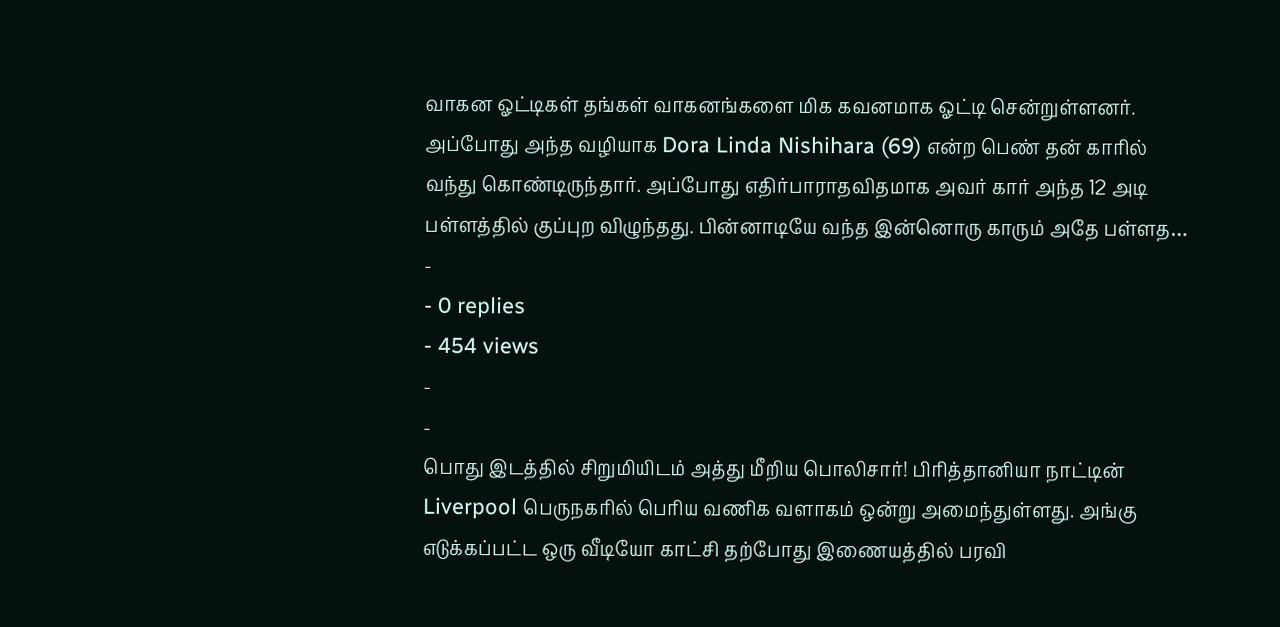வாகன ஓட்டிகள் தங்கள் வாகனங்களை மிக கவனமாக ஓட்டி சென்றுள்ளனர். அப்போது அந்த வழியாக Dora Linda Nishihara (69) என்ற பெண் தன் காரில் வந்து கொண்டிருந்தார். அப்போது எதிர்பாராதவிதமாக அவர் கார் அந்த 12 அடி பள்ளத்தில் குப்புற விழுந்தது. பின்னாடியே வந்த இன்னொரு காரும் அதே பள்ளத…
-
- 0 replies
- 454 views
-
-
பொது இடத்தில் சிறுமியிடம் அத்து மீறிய பொலிசார்! பிரித்தானியா நாட்டின் Liverpool பெருநகரில் பெரிய வணிக வளாகம் ஒன்று அமைந்துள்ளது. அங்கு எடுக்கப்பட்ட ஒரு வீடியோ காட்சி தற்போது இணையத்தில் பரவி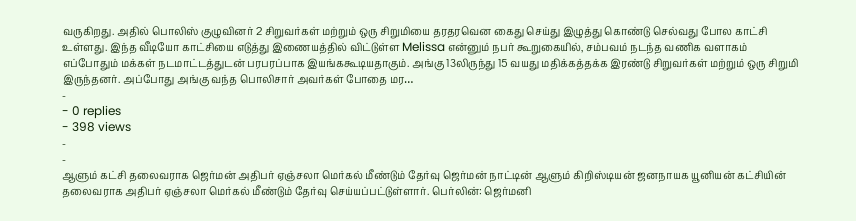வருகிறது. அதில் பொலிஸ் குழுவினர் 2 சிறுவர்கள் மற்றும் ஒரு சிறுமியை தரதரவென கைது செய்து இழுத்து கொண்டு செல்வது போல காட்சி உள்ளது. இந்த வீடியோ காட்சியை எடுத்து இணையத்தில் விட்டுள்ள Melissa என்னும் நபர் கூறுகையில், சம்பவம் நடந்த வணிக வளாகம் எப்போதும் மக்கள் நடமாட்டத்துடன் பரபரப்பாக இயங்ககூடியதாகும். அங்கு 13லிருந்து 15 வயது மதிக்கத்தக்க இரண்டு சிறுவர்கள் மற்றும் ஒரு சிறுமி இருந்தனர். அப்போது அங்கு வந்த பொலிசார் அவர்கள் போதை மர…
-
- 0 replies
- 398 views
-
-
ஆளும் கட்சி தலைவராக ஜெர்மன் அதிபர் ஏஞ்சலா மெர்கல் மீண்டும் தேர்வு ஜெர்மன் நாட்டின் ஆளும் கிறிஸ்டியன் ஜனநாயக யூனியன் கட்சியின் தலைவராக அதிபர் ஏஞ்சலா மெர்கல் மீண்டும் தேர்வு செய்யப்பட்டுள்ளார். பெர்லின்: ஜெர்மனி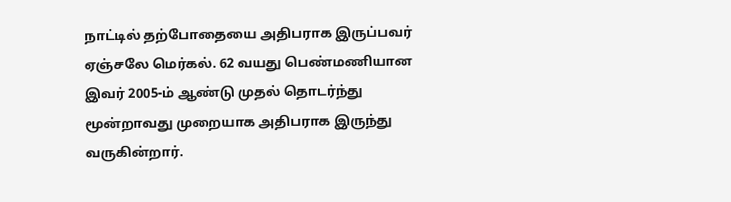நாட்டில் தற்போதையை அதிபராக இருப்பவர் ஏஞ்சலே மெர்கல். 62 வயது பெண்மணியான இவர் 2005-ம் ஆண்டு முதல் தொடர்ந்து மூன்றாவது முறையாக அதிபராக இருந்து வருகின்றார்.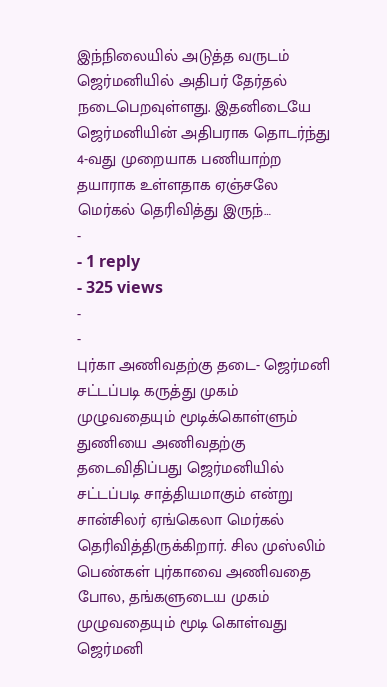இந்நிலையில் அடுத்த வருடம் ஜெர்மனியில் அதிபர் தேர்தல் நடைபெறவுள்ளது. இதனிடையே ஜெர்மனியின் அதிபராக தொடர்ந்து 4-வது முறையாக பணியாற்ற தயாராக உள்ளதாக ஏஞ்சலே மெர்கல் தெரிவித்து இருந்…
-
- 1 reply
- 325 views
-
-
புர்கா அணிவதற்கு தடை- ஜெர்மனி சட்டப்படி கருத்து முகம் முழுவதையும் மூடிக்கொள்ளும் துணியை அணிவதற்கு தடைவிதிப்பது ஜெர்மனியில் சட்டப்படி சாத்தியமாகும் என்று சான்சிலர் ஏங்கெலா மெர்கல் தெரிவித்திருக்கிறார். சில முஸ்லிம் பெண்கள் புர்காவை அணிவதை போல, தங்களுடைய முகம் முழுவதையும் மூடி கொள்வது ஜெர்மனி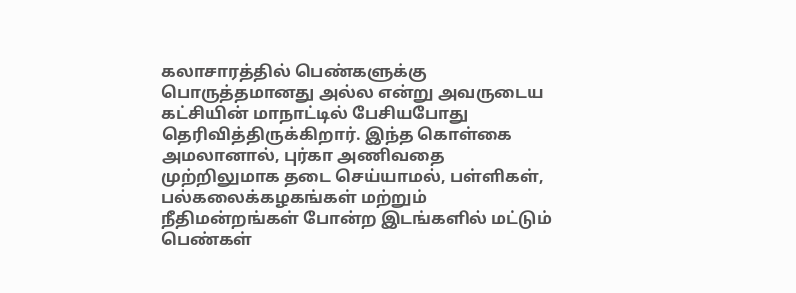கலாசாரத்தில் பெண்களுக்கு பொருத்தமானது அல்ல என்று அவருடைய கட்சியின் மாநாட்டில் பேசியபோது தெரிவித்திருக்கிறார். இந்த கொள்கை அமலானால், புர்கா அணிவதை முற்றிலுமாக தடை செய்யாமல், பள்ளிகள், பல்கலைக்கழகங்கள் மற்றும் நீதிமன்றங்கள் போன்ற இடங்களில் மட்டும் பெண்கள்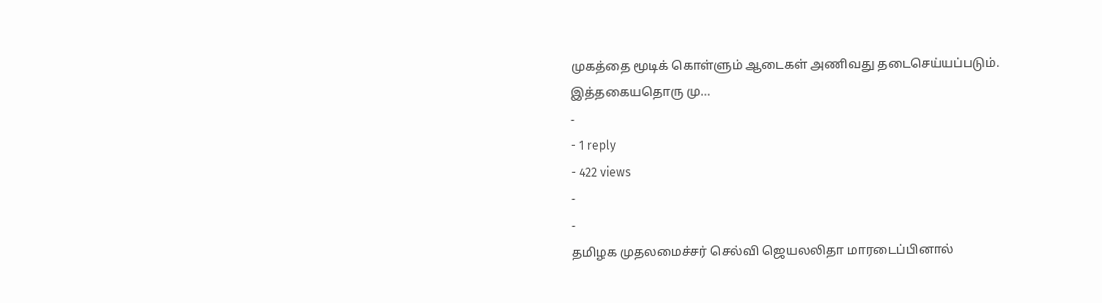முகத்தை மூடிக் கொள்ளும் ஆடைகள் அணிவது தடைசெய்யப்படும். இத்தகையதொரு மு…
-
- 1 reply
- 422 views
-
-
தமிழக முதலமைச்சர் செல்வி ஜெயலலிதா மாரடைப்பினால்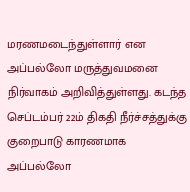மரணமடைந்துள்ளார் என அப்பல்லோ மருத்துவமனை நிர்வாகம் அறிவித்துள்ளது. கடந்த செப்டம்பர் 22ம் திகதி நீர்ச்சத்துக்கு குறைபாடு காரணமாக அப்பல்லோ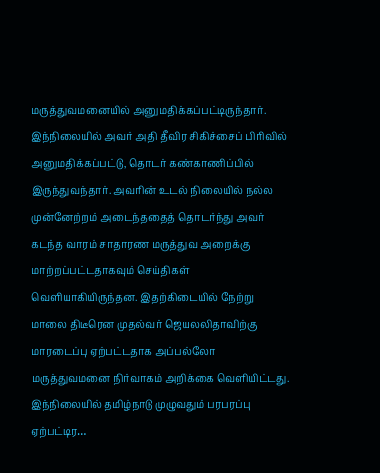மருத்துவமனையில் அனுமதிக்கப்பட்டிருந்தார். இந்நிலையில் அவர் அதி தீவிர சிகிச்சைப் பிரிவில் அனுமதிக்கப்பட்டு, தொடர் கண்காணிப்பில் இருந்துவந்தார். அவரின் உடல் நிலையில் நல்ல முன்னேற்றம் அடைந்ததைத் தொடர்ந்து அவர் கடந்த வாரம் சாதாரண மருத்துவ அறைக்கு மாற்றப்பட்டதாகவும் செய்திகள் வெளியாகியிருந்தன. இதற்கிடையில் நேற்று மாலை திடீரென முதல்வர் ஜெயலலிதாவிற்கு மாரடைப்பு ஏற்பட்டதாக அப்பல்லோ மருத்துவமனை நிர்வாகம் அறிக்கை வெளியிட்டது. இந்நிலையில் தமிழ்நாடு முழுவதும் பரபரப்பு ஏற்பட்டிர…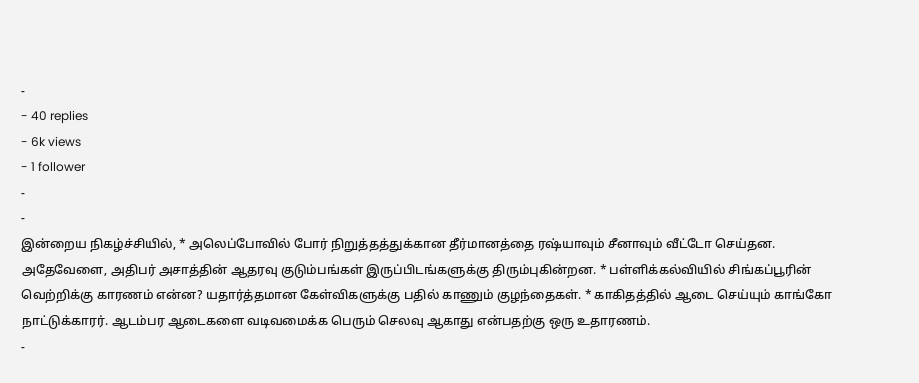-
- 40 replies
- 6k views
- 1 follower
-
-
இன்றைய நிகழ்ச்சியில், * அலெப்போவில் போர் நிறுத்தத்துக்கான தீர்மானத்தை ரஷ்யாவும் சீனாவும் வீட்டோ செய்தன. அதேவேளை, அதிபர் அசாத்தின் ஆதரவு குடும்பங்கள் இருப்பிடங்களுக்கு திரும்புகின்றன. * பள்ளிக்கல்வியில் சிங்கப்பூரின் வெற்றிக்கு காரணம் என்ன? யதார்த்தமான கேள்விகளுக்கு பதில் காணும் குழந்தைகள். * காகிதத்தில் ஆடை செய்யும் காங்கோ நாட்டுக்காரர். ஆடம்பர ஆடைகளை வடிவமைக்க பெரும் செலவு ஆகாது என்பதற்கு ஒரு உதாரணம்.
-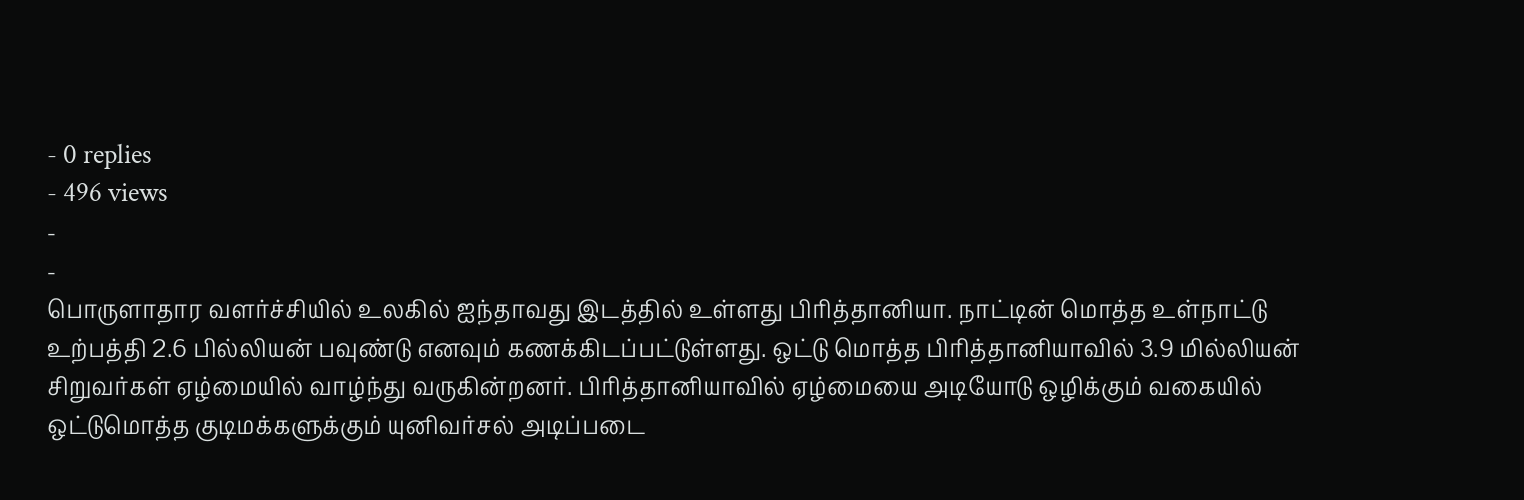- 0 replies
- 496 views
-
-
பொருளாதார வளர்ச்சியில் உலகில் ஐந்தாவது இடத்தில் உள்ளது பிரித்தானியா. நாட்டின் மொத்த உள்நாட்டு உற்பத்தி 2.6 பில்லியன் பவுண்டு எனவும் கணக்கிடப்பட்டுள்ளது. ஒட்டு மொத்த பிரித்தானியாவில் 3.9 மில்லியன் சிறுவர்கள் ஏழ்மையில் வாழ்ந்து வருகின்றனர். பிரித்தானியாவில் ஏழ்மையை அடியோடு ஒழிக்கும் வகையில் ஒட்டுமொத்த குடிமக்களுக்கும் யுனிவர்சல் அடிப்படை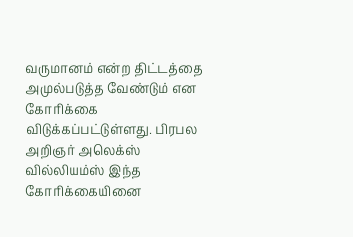வருமானம் என்ற திட்டத்தை அமுல்படுத்த வேண்டும் என கோரிக்கை விடுக்கப்பட்டுள்ளது. பிரபல அறிஞர் அலெக்ஸ் வில்லியம்ஸ் இந்த கோரிக்கையினை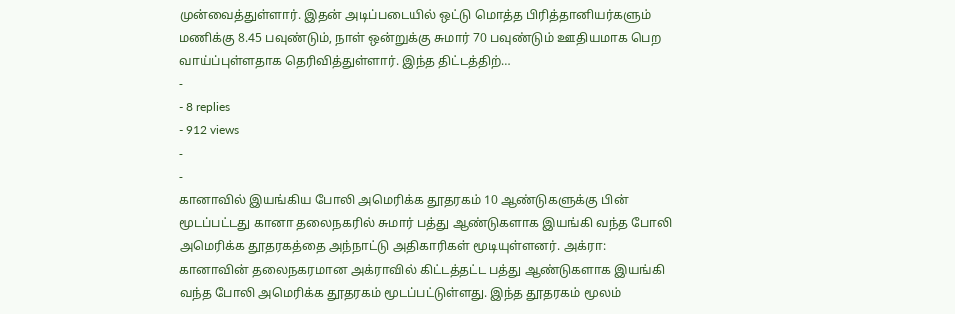முன்வைத்துள்ளார். இதன் அடிப்படையில் ஒட்டு மொத்த பிரித்தானியர்களும் மணிக்கு 8.45 பவுண்டும், நாள் ஒன்றுக்கு சுமார் 70 பவுண்டும் ஊதியமாக பெற வாய்ப்புள்ளதாக தெரிவித்துள்ளார். இந்த திட்டத்திற்…
-
- 8 replies
- 912 views
-
-
கானாவில் இயங்கிய போலி அமெரிக்க தூதரகம் 10 ஆண்டுகளுக்கு பின் மூடப்பட்டது கானா தலைநகரில் சுமார் பத்து ஆண்டுகளாக இயங்கி வந்த போலி அமெரிக்க தூதரகத்தை அந்நாட்டு அதிகாரிகள் மூடியுள்ளனர். அக்ரா: கானாவின் தலைநகரமான அக்ராவில் கிட்டத்தட்ட பத்து ஆண்டுகளாக இயங்கி வந்த போலி அமெரிக்க தூதரகம் மூடப்பட்டுள்ளது. இந்த தூதரகம் மூலம்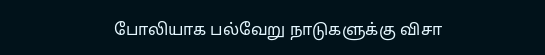போலியாக பல்வேறு நாடுகளுக்கு விசா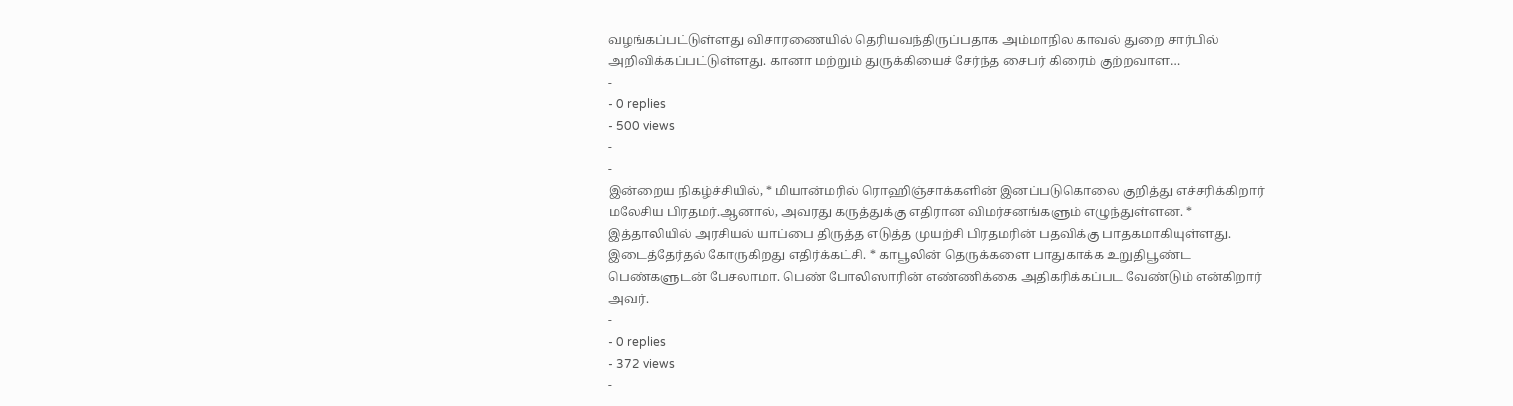வழங்கப்பட்டுள்ளது விசாரணையில் தெரியவந்திருப்பதாக அம்மாநில காவல் துறை சார்பில் அறிவிக்கப்பட்டுள்ளது. கானா மற்றும் துருக்கியைச் சேர்ந்த சைபர் கிரைம் குற்றவாள…
-
- 0 replies
- 500 views
-
-
இன்றைய நிகழ்ச்சியில், * மியான்மரில் ரொஹிஞ்சாக்களின் இனப்படுகொலை குறித்து எச்சரிக்கிறார் மலேசிய பிரதமர்.ஆனால், அவரது கருத்துக்கு எதிரான விமர்சனங்களும் எழுந்துள்ளன. * இத்தாலியில் அரசியல் யாப்பை திருத்த எடுத்த முயற்சி பிரதமரின் பதவிக்கு பாதகமாகியுள்ளது. இடைத்தேர்தல் கோருகிறது எதிர்க்கட்சி. * காபூலின் தெருக்களை பாதுகாக்க உறுதிபூண்ட பெண்களுடன் பேசலாமா. பெண் போலிஸாரின் எண்ணிக்கை அதிகரிக்கப்பட வேண்டும் என்கிறார் அவர்.
-
- 0 replies
- 372 views
-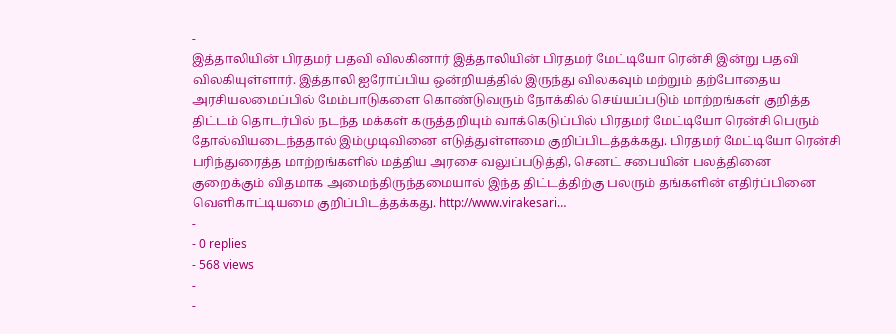-
இத்தாலியின் பிரதமர் பதவி விலகினார் இத்தாலியின் பிரதமர் மேட்டியோ ரென்சி இன்று பதவி விலகியுள்ளார். இத்தாலி ஐரோப்பிய ஒன்றியத்தில் இருந்து விலகவும் மற்றும் தற்போதைய அரசியலமைப்பில் மேம்பாடுகளை கொண்டுவரும் நோக்கில் செய்யப்படும் மாற்றங்கள் குறித்த திட்டம் தொடர்பில் நடந்த மக்கள் கருத்தறியும் வாக்கெடுப்பில் பிரதமர் மேட்டியோ ரென்சி பெரும் தோல்வியடைந்ததால் இம்முடிவினை எடுத்துள்ளமை குறிப்பிடத்தக்கது. பிரதமர் மேட்டியோ ரென்சி பரிந்துரைத்த மாற்றங்களில் மத்திய அரசை வலுப்படுத்தி, செனட் சபையின் பலத்தினை குறைக்கும் விதமாக அமைந்திருந்தமையால் இந்த திட்டத்திற்கு பலரும் தங்களின் எதிர்ப்பினை வெளிகாட்டியமை குறிப்பிடத்தக்கது. http://www.virakesari…
-
- 0 replies
- 568 views
-
-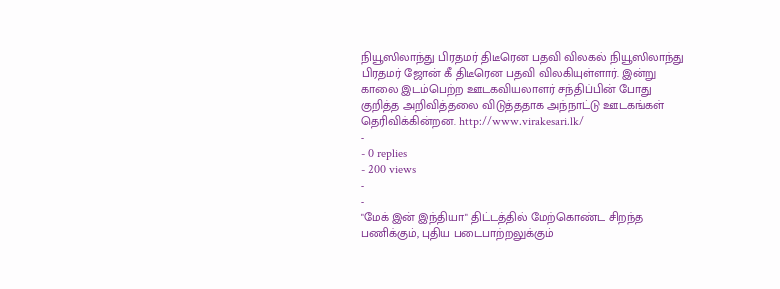நியூஸிலாந்து பிரதமர் திடீரென பதவி விலகல் நியூஸிலாந்து பிரதமர் ஜோன் கீ திடீரென பதவி விலகியுள்ளார். இன்று காலை இடம்பெற்ற ஊடகவியலாளர் சந்திப்பின் போது குறித்த அறிவித்தலை விடுத்ததாக அந்நாட்டு ஊடகங்கள் தெரிவிக்கின்றன. http://www.virakesari.lk/
-
- 0 replies
- 200 views
-
-
"மேக் இன் இந்தியா" திட்டத்தில் மேற்கொண்ட சிறந்த பணிக்கும், புதிய படைபாற்றலுக்கும்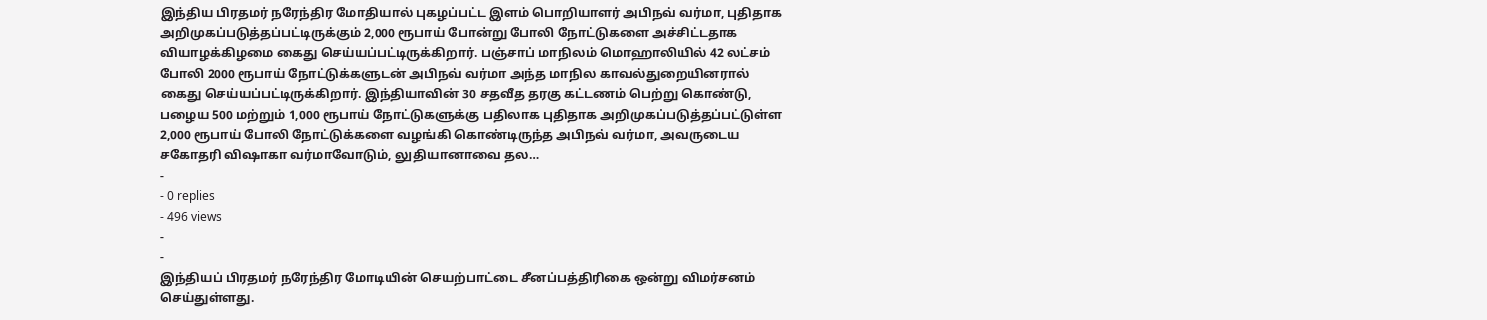இந்திய பிரதமர் நரேந்திர மோதியால் புகழப்பட்ட இளம் பொறியாளர் அபிநவ் வர்மா, புதிதாக அறிமுகப்படுத்தப்பட்டிருக்கும் 2,000 ரூபாய் போன்று போலி நோட்டுகளை அச்சிட்டதாக வியாழக்கிழமை கைது செய்யப்பட்டிருக்கிறார். பஞ்சாப் மாநிலம் மொஹாலியில் 42 லட்சம் போலி 2000 ரூபாய் நோட்டுக்களுடன் அபிநவ் வர்மா அந்த மாநில காவல்துறையினரால் கைது செய்யப்பட்டிருக்கிறார். இந்தியாவின் 30 சதவீத தரகு கட்டணம் பெற்று கொண்டு, பழைய 500 மற்றும் 1,000 ரூபாய் நோட்டுகளுக்கு பதிலாக புதிதாக அறிமுகப்படுத்தப்பட்டுள்ள 2,000 ரூபாய் போலி நோட்டுக்களை வழங்கி கொண்டிருந்த அபிநவ் வர்மா, அவருடைய சகோதரி விஷாகா வர்மாவோடும், லுதியானாவை தல…
-
- 0 replies
- 496 views
-
-
இந்தியப் பிரதமர் நரேந்திர மோடியின் செயற்பாட்டை சீனப்பத்திரிகை ஒன்று விமர்சனம் செய்துள்ளது.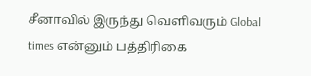சீனாவில் இருந்து வெளிவரும் Global times என்னும் பத்திரிகை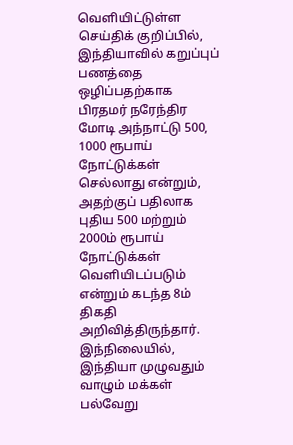வெளியிட்டுள்ள செய்திக் குறிப்பில், இந்தியாவில் கறுப்புப் பணத்தை ஒழிப்பதற்காக பிரதமர் நரேந்திர மோடி அந்நாட்டு 500, 1000 ரூபாய் நோட்டுக்கள் செல்லாது என்றும், அதற்குப் பதிலாக புதிய 500 மற்றும் 2000ம் ரூபாய் நோட்டுக்கள் வெளியிடப்படும் என்றும் கடந்த 8ம் திகதி அறிவித்திருந்தார். இந்நிலையில், இந்தியா முழுவதும் வாழும் மக்கள் பல்வேறு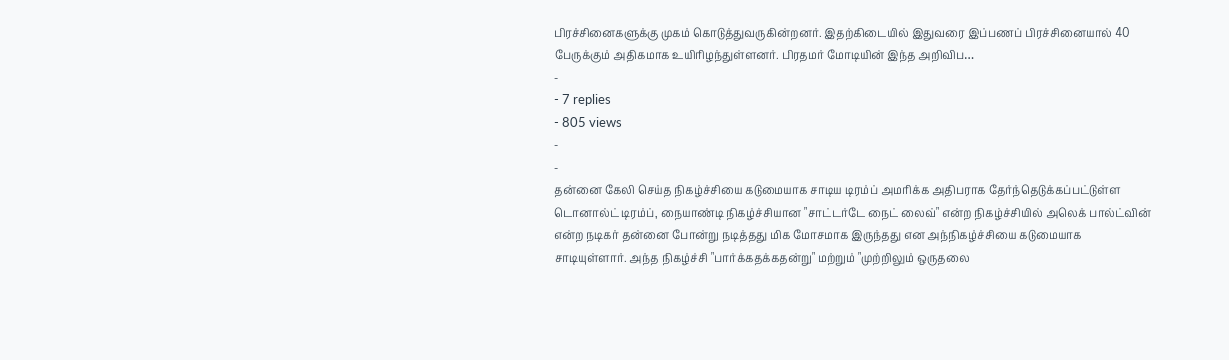பிரச்சினைகளுக்கு முகம் கொடுத்துவருகின்றனர். இதற்கிடையில் இதுவரை இப்பணப் பிரச்சினையால் 40 பேருக்கும் அதிகமாக உயிரிழந்துள்ளனர். பிரதமர் மோடியின் இந்த அறிவிப…
-
- 7 replies
- 805 views
-
-
தன்னை கேலி செய்த நிகழ்ச்சியை கடுமையாக சாடிய டிரம்ப் அமரிக்க அதிபராக தேர்ந்தெடுக்கப்பட்டுள்ள டொனால்ட் டிரம்ப், நையாண்டி நிகழ்ச்சியான "சாட்டர்டே நைட் லைவ்" என்ற நிகழ்ச்சியில் அலெக் பால்ட்வின் என்ற நடிகர் தன்னை போன்று நடித்தது மிக மோசமாக இருந்தது என அந்நிகழ்ச்சியை கடுமையாக சாடியுள்ளார். அந்த நிகழ்ச்சி "பார்க்கதக்கதன்று" மற்றும் "முற்றிலும் ஒருதலை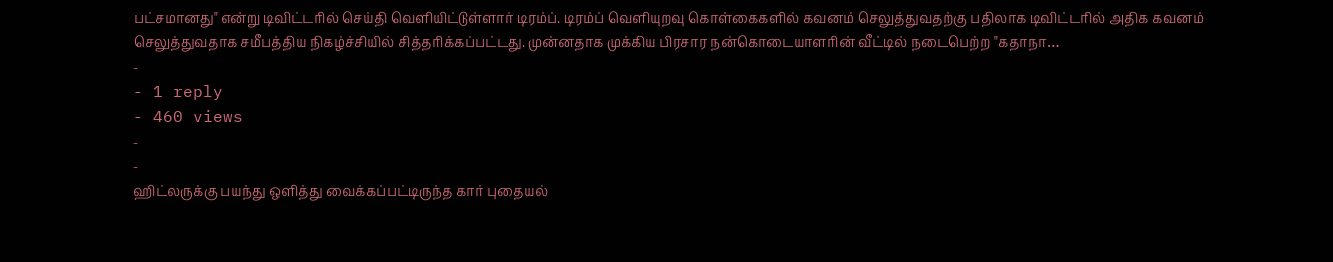பட்சமானது" என்று டிவிட்டரில் செய்தி வெளியிட்டுள்ளார் டிரம்ப். டிரம்ப் வெளியுறவு கொள்கைகளில் கவனம் செலுத்துவதற்கு பதிலாக டிவிட்டரில் அதிக கவனம் செலுத்துவதாக சமீபத்திய நிகழ்ச்சியில் சித்தரிக்கப்பட்டது. முன்னதாக முக்கிய பிரசார நன்கொடையாளரின் வீட்டில் நடைபெற்ற "கதாநா…
-
- 1 reply
- 460 views
-
-
ஹிட்லருக்கு பயந்து ஒளித்து வைக்கப்பட்டிருந்த கார் புதையல்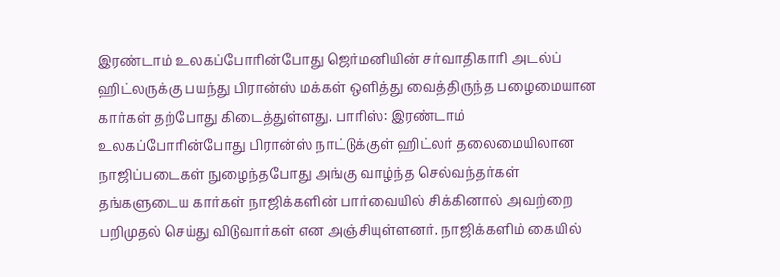இரண்டாம் உலகப்போரின்போது ஜெர்மனியின் சர்வாதிகாரி அடல்ப் ஹிட்லருக்கு பயந்து பிரான்ஸ் மக்கள் ஒளித்து வைத்திருந்த பழைமையான கார்கள் தற்போது கிடைத்துள்ளது. பாரிஸ்: இரண்டாம் உலகப்போரின்போது பிரான்ஸ் நாட்டுக்குள் ஹிட்லர் தலைமையிலான நாஜிப்படைகள் நுழைந்தபோது அங்கு வாழ்ந்த செல்வந்தர்கள் தங்களுடைய கார்கள் நாஜிக்களின் பார்வையில் சிக்கினால் அவற்றை பறிமுதல் செய்து விடுவார்கள் என அஞ்சியுள்ளனர். நாஜிக்களிம் கையில்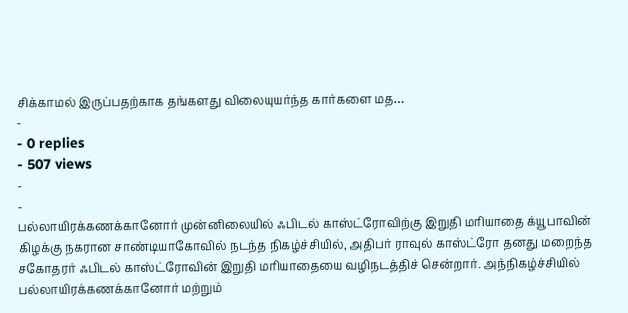சிக்காமல் இருப்பதற்காக தங்களது விலையுயர்ந்த கார்களை மத…
-
- 0 replies
- 507 views
-
-
பல்லாயிரக்கணக்கானோர் முன்னிலையில் ஃபிடல் காஸ்ட்ரோவிற்கு இறுதி மரியாதை க்யூபாவின் கிழக்கு நகரான சாண்டியாகோவில் நடந்த நிகழ்ச்சியில், அதிபர் ராவுல் காஸ்ட்ரோ தனது மறைந்த சகோதரர் ஃபிடல் காஸ்ட்ரோவின் இறுதி மரியாதையை வழிநடத்திச் சென்றார். அந்நிகழ்ச்சியில் பல்லாயிரக்கணக்கானோர் மற்றும்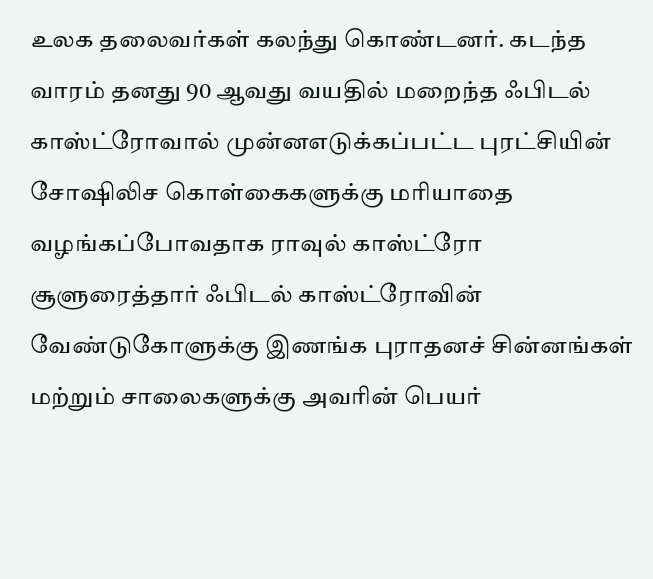உலக தலைவர்கள் கலந்து கொண்டனர். கடந்த வாரம் தனது 90 ஆவது வயதில் மறைந்த ஃபிடல் காஸ்ட்ரோவால் முன்னஎடுக்கப்பட்ட புரட்சியின் சோஷிலிச கொள்கைகளுக்கு மரியாதை வழங்கப்போவதாக ராவுல் காஸ்ட்ரோ சூளுரைத்தார் ஃபிடல் காஸ்ட்ரோவின் வேண்டுகோளுக்கு இணங்க புராதனச் சின்னங்கள் மற்றும் சாலைகளுக்கு அவரின் பெயர்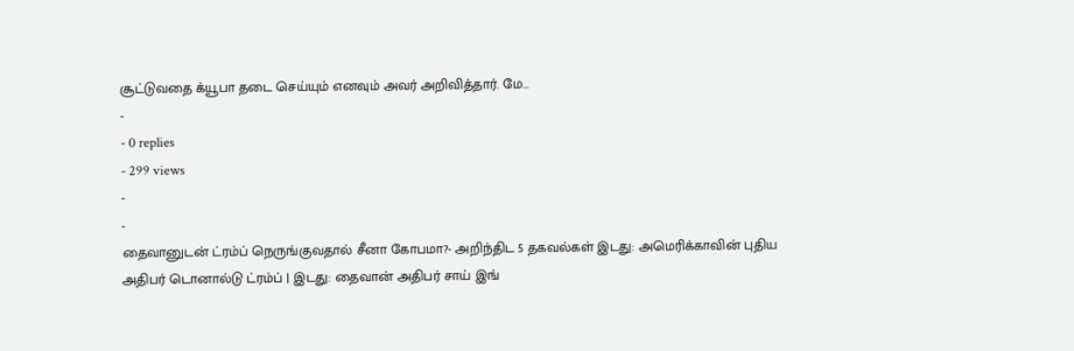சூட்டுவதை க்யூபா தடை செய்யும் எனவும் அவர் அறிவித்தார். மே…
-
- 0 replies
- 299 views
-
-
தைவானுடன் ட்ரம்ப் நெருங்குவதால் சீனா கோபமா?- அறிந்திட 5 தகவல்கள் இடது: அமெரிக்காவின் புதிய அதிபர் டொனால்டு ட்ரம்ப் | இடது: தைவான் அதிபர் சாய் இங்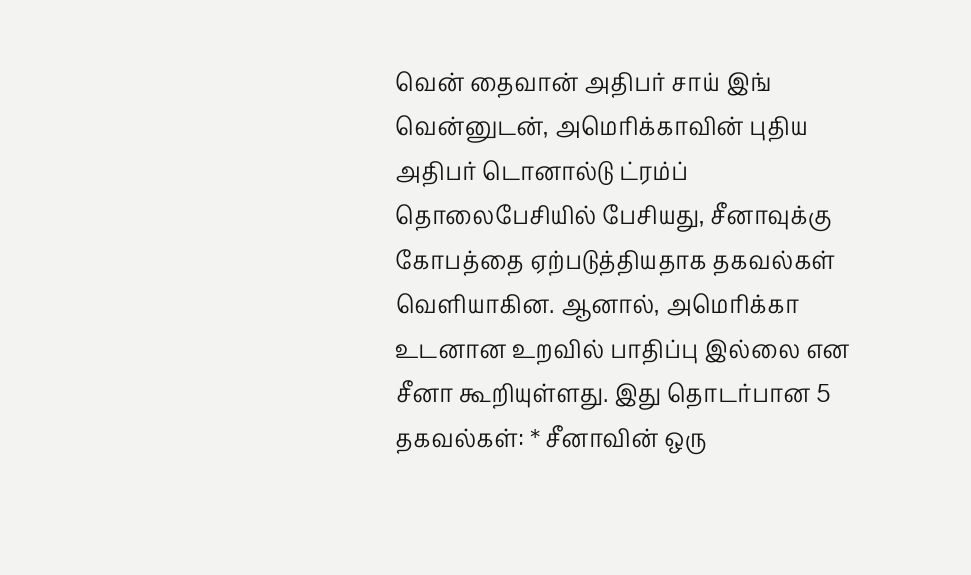வென் தைவான் அதிபர் சாய் இங் வென்னுடன், அமெரிக்காவின் புதிய அதிபர் டொனால்டு ட்ரம்ப் தொலைபேசியில் பேசியது, சீனாவுக்கு கோபத்தை ஏற்படுத்தியதாக தகவல்கள் வெளியாகின. ஆனால், அமெரிக்கா உடனான உறவில் பாதிப்பு இல்லை என சீனா கூறியுள்ளது. இது தொடர்பான 5 தகவல்கள்: * சீனாவின் ஒரு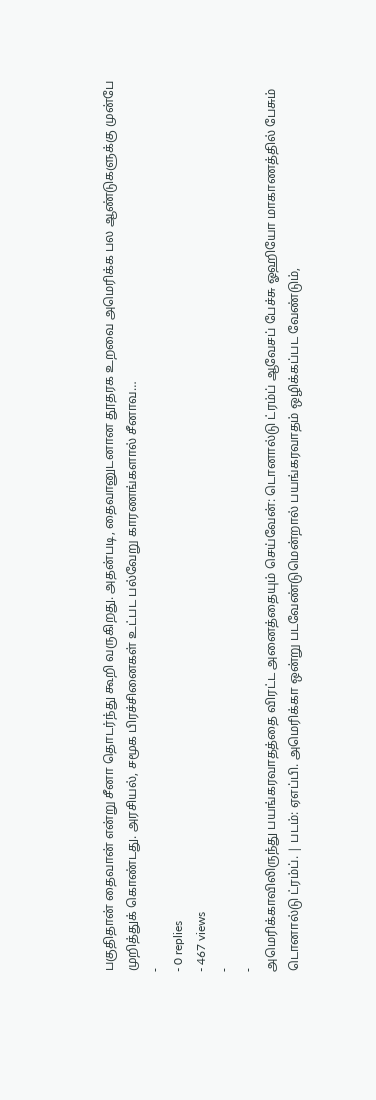பகுதிதான் தைவான் என்று சீனா தொடர்ந்து கூறி வருகிறது. அதன்படி, தைவானுடனான தூதரக உறவை அமெரிக்க பல ஆண்டுகளுக்கு முன்பே முறித்துக் கொண்டது. அரசியல், சமூக பிரச்சினைகள் உட்பட பல்வேறு காரணங்களால் சீனாவ…
-
- 0 replies
- 467 views
-
-
அமெரிக்காவிலிருந்து பயங்கரவாதத்தை விரட்ட அனைத்தையும் செய்வேன்: டொனால்டு ட்ரம்ப் ஆவேசப் பேச்சு ஓஹியோ மாகாணத்தில் பேசும் டொனால்டு ட்ரம்ப். | படம்: ஏஎப்பி. அமெரிக்கா ஒன்று படவேண்டுமென்றால் பயங்கரவாதம் ஒழிக்கப்பட வேண்டும்,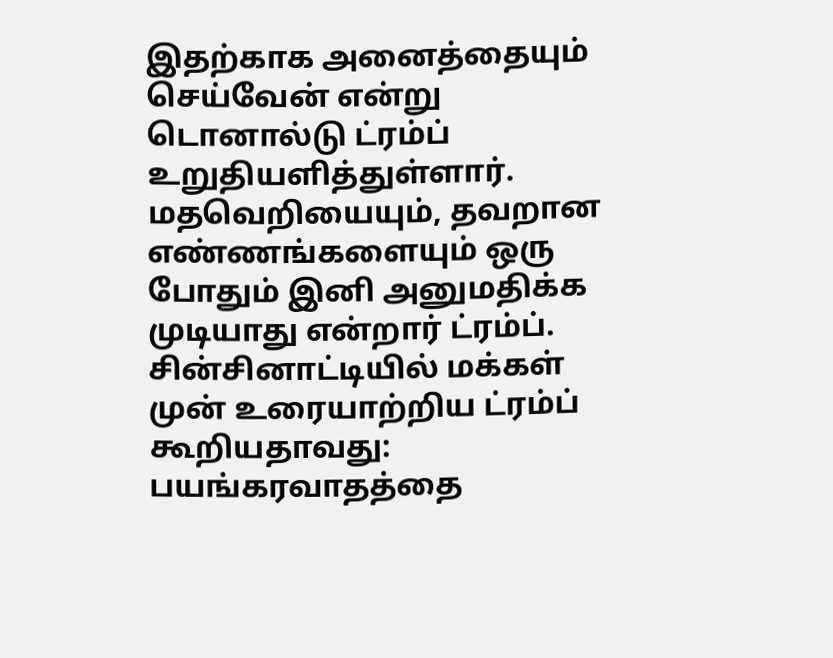இதற்காக அனைத்தையும் செய்வேன் என்று டொனால்டு ட்ரம்ப் உறுதியளித்துள்ளார். மதவெறியையும், தவறான எண்ணங்களையும் ஒரு போதும் இனி அனுமதிக்க முடியாது என்றார் ட்ரம்ப். சின்சினாட்டியில் மக்கள் முன் உரையாற்றிய ட்ரம்ப் கூறியதாவது: பயங்கரவாதத்தை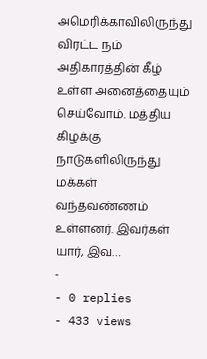அமெரிக்காவிலிருந்து விரட்ட நம் அதிகாரத்தின் கீழ் உள்ள அனைத்தையும் செய்வோம். மத்திய கிழக்கு நாடுகளிலிருந்து மக்கள் வந்தவண்ணம் உள்ளனர். இவர்கள் யார், இவ…
-
- 0 replies
- 433 views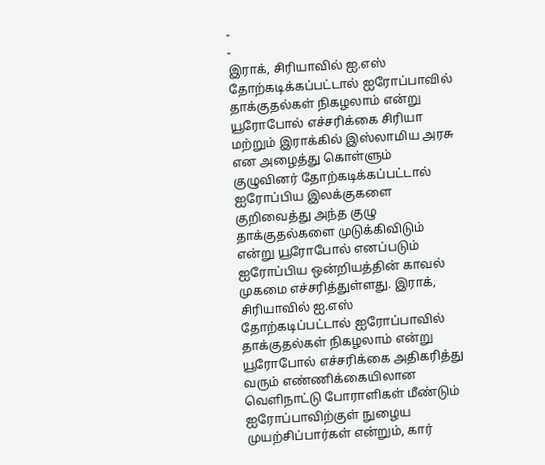-
-
இராக், சிரியாவில் ஐ.எஸ் தோற்கடிக்கப்பட்டால் ஐரோப்பாவில் தாக்குதல்கள் நிகழலாம் என்று யூரோபோல் எச்சரிக்கை சிரியா மற்றும் இராக்கில் இஸ்லாமிய அரசு என அழைத்து கொள்ளும் குழுவினர் தோற்கடிக்கப்பட்டால் ஐரோப்பிய இலக்குகளை குறிவைத்து அந்த குழு தாக்குதல்களை முடுக்கிவிடும் என்று யூரோபோல் எனப்படும் ஐரோப்பிய ஒன்றியத்தின் காவல் முகமை எச்சரித்துள்ளது. இராக், சிரியாவில் ஐ.எஸ் தோற்கடிப்பட்டால் ஐரோப்பாவில் தாக்குதல்கள் நிகழலாம் என்று யூரோபோல் எச்சரிக்கை அதிகரித்து வரும் எண்ணிக்கையிலான வெளிநாட்டு போராளிகள் மீண்டும் ஐரோப்பாவிற்குள் நுழைய முயற்சிப்பார்கள் என்றும், கார்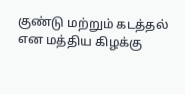குண்டு மற்றும் கடத்தல் என மத்திய கிழக்கு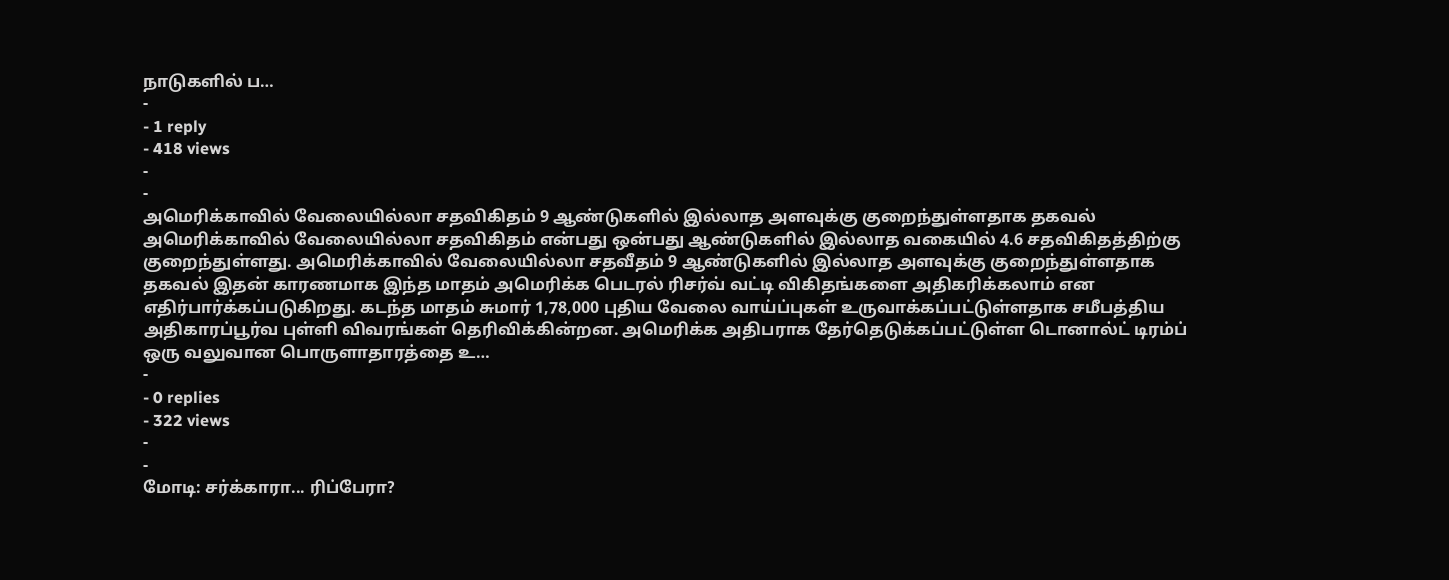நாடுகளில் ப…
-
- 1 reply
- 418 views
-
-
அமெரிக்காவில் வேலையில்லா சதவிகிதம் 9 ஆண்டுகளில் இல்லாத அளவுக்கு குறைந்துள்ளதாக தகவல் அமெரிக்காவில் வேலையில்லா சதவிகிதம் என்பது ஒன்பது ஆண்டுகளில் இல்லாத வகையில் 4.6 சதவிகிதத்திற்கு குறைந்துள்ளது. அமெரிக்காவில் வேலையில்லா சதவீதம் 9 ஆண்டுகளில் இல்லாத அளவுக்கு குறைந்துள்ளதாக தகவல் இதன் காரணமாக இந்த மாதம் அமெரிக்க பெடரல் ரிசர்வ் வட்டி விகிதங்களை அதிகரிக்கலாம் என எதிர்பார்க்கப்படுகிறது. கடந்த மாதம் சுமார் 1,78,000 புதிய வேலை வாய்ப்புகள் உருவாக்கப்பட்டுள்ளதாக சமீபத்திய அதிகாரப்பூர்வ புள்ளி விவரங்கள் தெரிவிக்கின்றன. அமெரிக்க அதிபராக தேர்தெடுக்கப்பட்டுள்ள டொனால்ட் டிரம்ப் ஒரு வலுவான பொருளாதாரத்தை உ…
-
- 0 replies
- 322 views
-
-
மோடி: சர்க்காரா... ரிப்பேரா?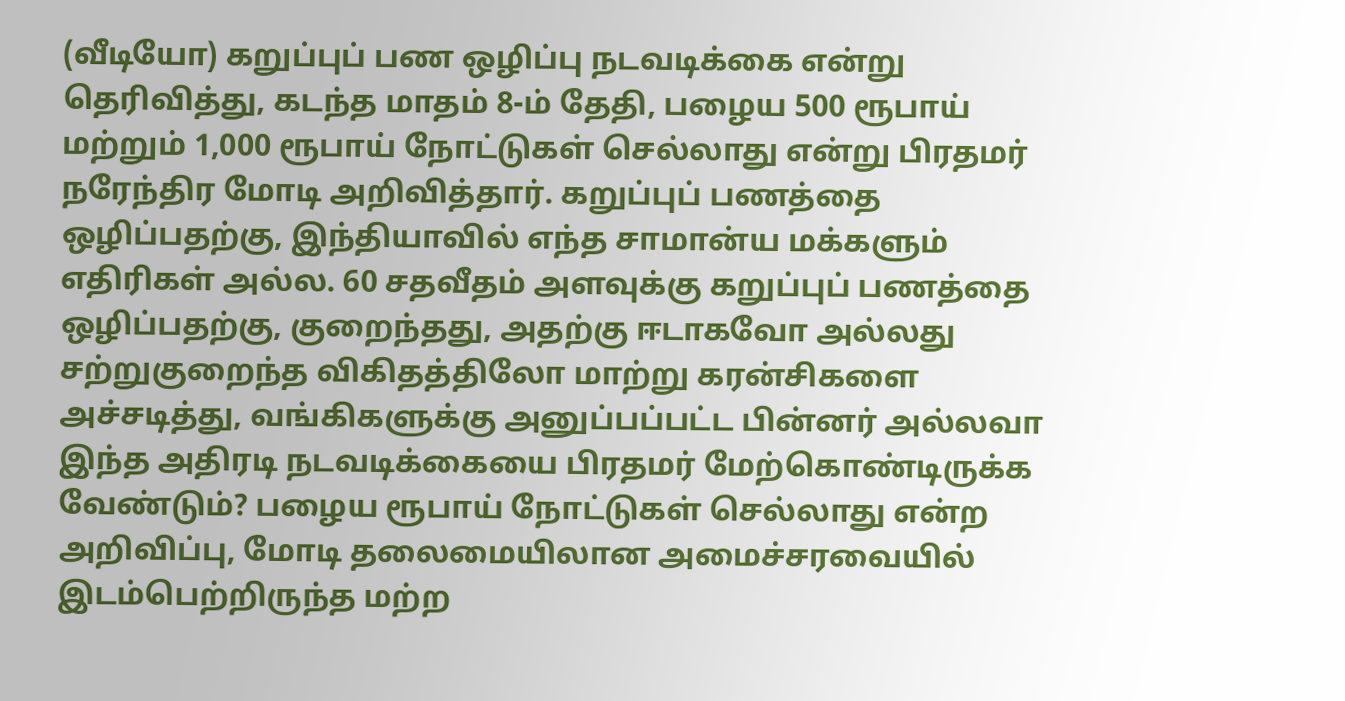(வீடியோ) கறுப்புப் பண ஒழிப்பு நடவடிக்கை என்று தெரிவித்து, கடந்த மாதம் 8-ம் தேதி, பழைய 500 ரூபாய் மற்றும் 1,000 ரூபாய் நோட்டுகள் செல்லாது என்று பிரதமர் நரேந்திர மோடி அறிவித்தார். கறுப்புப் பணத்தை ஒழிப்பதற்கு, இந்தியாவில் எந்த சாமான்ய மக்களும் எதிரிகள் அல்ல. 60 சதவீதம் அளவுக்கு கறுப்புப் பணத்தை ஒழிப்பதற்கு, குறைந்தது, அதற்கு ஈடாகவோ அல்லது சற்றுகுறைந்த விகிதத்திலோ மாற்று கரன்சிகளை அச்சடித்து, வங்கிகளுக்கு அனுப்பப்பட்ட பின்னர் அல்லவா இந்த அதிரடி நடவடிக்கையை பிரதமர் மேற்கொண்டிருக்க வேண்டும்? பழைய ரூபாய் நோட்டுகள் செல்லாது என்ற அறிவிப்பு, மோடி தலைமையிலான அமைச்சரவையில் இடம்பெற்றிருந்த மற்ற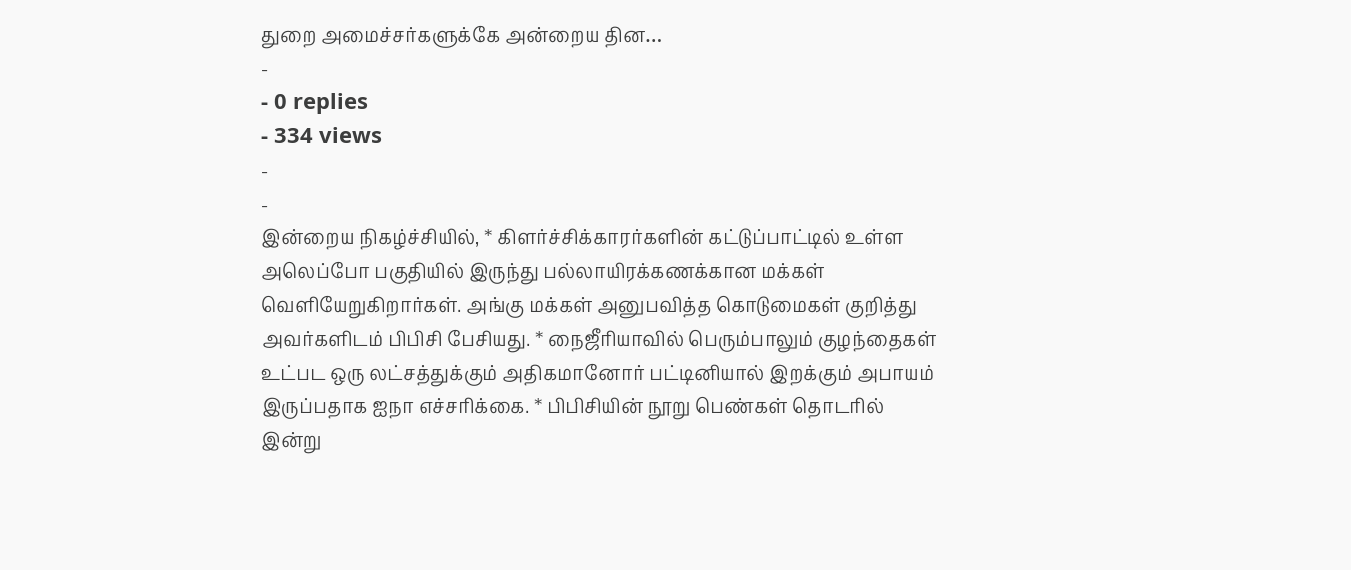துறை அமைச்சர்களுக்கே அன்றைய தின…
-
- 0 replies
- 334 views
-
-
இன்றைய நிகழ்ச்சியில், * கிளர்ச்சிக்காரர்களின் கட்டுப்பாட்டில் உள்ள அலெப்போ பகுதியில் இருந்து பல்லாயிரக்கணக்கான மக்கள் வெளியேறுகிறார்கள். அங்கு மக்கள் அனுபவித்த கொடுமைகள் குறித்து அவர்களிடம் பிபிசி பேசியது. * நைஜீரியாவில் பெரும்பாலும் குழந்தைகள் உட்பட ஒரு லட்சத்துக்கும் அதிகமானோர் பட்டினியால் இறக்கும் அபாயம் இருப்பதாக ஐநா எச்சரிக்கை. * பிபிசியின் நூறு பெண்கள் தொடரில் இன்று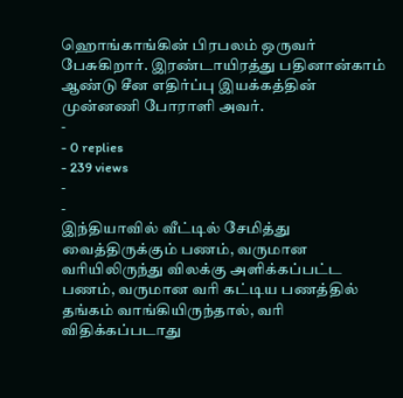ஹொங்காங்கின் பிரபலம் ஒருவர் பேசுகிறார். இரண்டாயிரத்து பதினான்காம் ஆண்டு சீன எதிர்ப்பு இயக்கத்தின் முன்னணி போராளி அவர்.
-
- 0 replies
- 239 views
-
-
இந்தியாவில் வீட்டில் சேமித்து வைத்திருக்கும் பணம், வருமான வரியிலிருந்து விலக்கு அளிக்கப்பட்ட பணம், வருமான வரி கட்டிய பணத்தில் தங்கம் வாங்கியிருந்தால், வரி விதிக்கப்படாது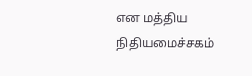என மத்திய நிதியமைச்சகம்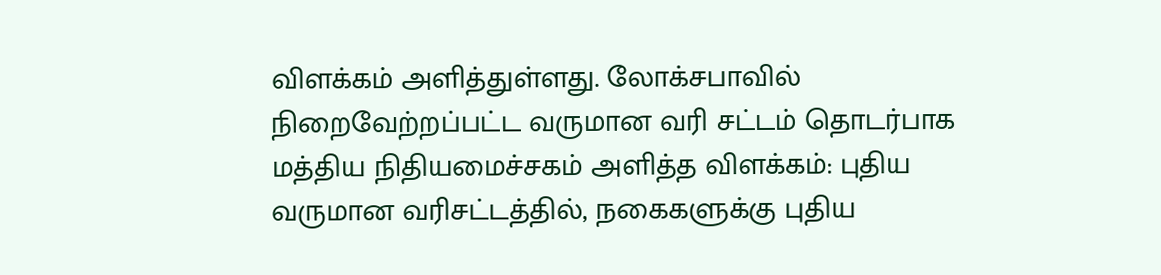விளக்கம் அளித்துள்ளது. லோக்சபாவில் நிறைவேற்றப்பட்ட வருமான வரி சட்டம் தொடர்பாக மத்திய நிதியமைச்சகம் அளித்த விளக்கம்: புதிய வருமான வரிசட்டத்தில், நகைகளுக்கு புதிய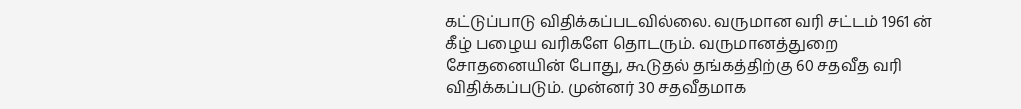கட்டுப்பாடு விதிக்கப்படவில்லை. வருமான வரி சட்டம் 1961 ன் கீழ் பழைய வரிகளே தொடரும். வருமானத்துறை சோதனையின் போது, கூடுதல் தங்கத்திற்கு 60 சதவீத வரி விதிக்கப்படும். முன்னர் 30 சதவீதமாக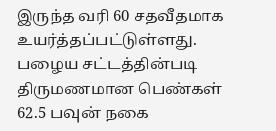இருந்த வரி 60 சதவீதமாக உயர்த்தப்பட்டுள்ளது. பழைய சட்டத்தின்படி திருமணமான பெண்கள் 62.5 பவுன் நகை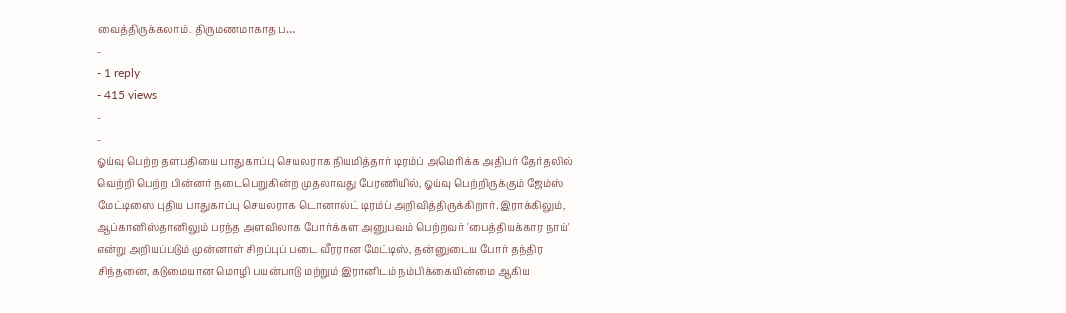வைத்திருக்கலாம். திருமணமாகாத ப…
-
- 1 reply
- 415 views
-
-
ஓய்வு பெற்ற தளபதியை பாதுகாப்பு செயலராக நியமித்தார் டிரம்ப் அமெரிக்க அதிபர் தேர்தலில் வெற்றி பெற்ற பின்னர் நடைபெறுகின்ற முதலாவது பேரணியில், ஓய்வு பெற்றிருக்கும் ஜேம்ஸ் மேட்டிஸை புதிய பாதுகாப்பு செயலராக டொனால்ட் டிரம்ப் அறிவித்திருக்கிறார். இராக்கிலும், ஆப்கானிஸ்தானிலும் பரந்த அளவிலாக போர்க்கள அனுபவம் பெற்றவர் 'பைத்தியக்கார நாய்' என்று அறியப்படும் முன்னாள் சிறப்புப் படை வீரரான மேட்டிஸ், தன்னுடைய போர் தந்திர சிந்தனை, கடுமையான மொழி பயன்பாடு மற்றும் இரானிடம் நம்பிக்கையின்மை ஆகிய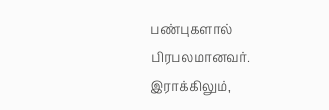பண்புகளால் பிரபலமானவர். இராக்கிலும்,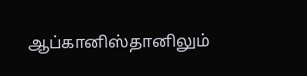ஆப்கானிஸ்தானிலும்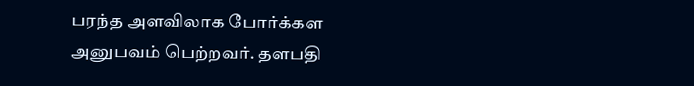பரந்த அளவிலாக போர்க்கள அனுபவம் பெற்றவர். தளபதி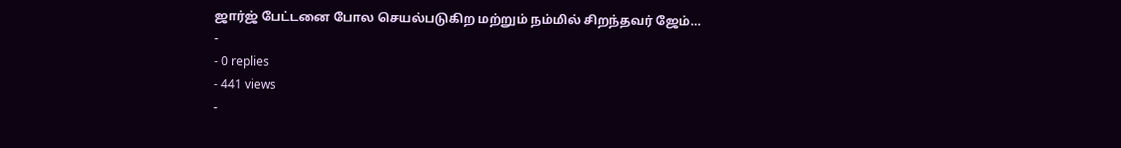ஜார்ஜ் பேட்டனை போல செயல்படுகிற மற்றும் நம்மில் சிறந்தவர் ஜேம்…
-
- 0 replies
- 441 views
-